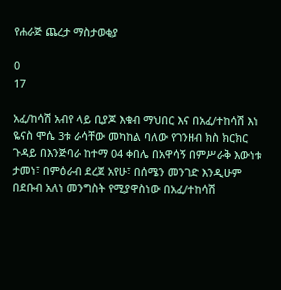የሐራጅ ጨረታ ማስታወቂያ

0
17

አፈ/ከሳሽ አብየ ላይ ቢያጆ እቁብ ማህበር እና በአፈ/ተከሳሽ እነ ዬናስ ሞሴ 3ቱ ራሳቸው መካከል ባለው የገንዘብ ክስ ክርክር ጉዳይ በእንጅባራ ከተማ 04 ቀበሌ በአዋሳኝ በምሥራቅ እውነቱ ታመነ፣ በምዕራብ ደረጀ አየሁ፣ በሰሜን መንገድ እንዲሁም በደቡብ አለነ መንግስት የሚያዋስነው በአፈ/ተከሳሽ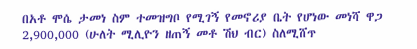በአቶ ሞሴ ታመነ ስም ተመዝግቦ የሚገኝ የመኖሪያ ቤት የሆነው መነሻ ዋጋ 2,900,000 (ሁለት ሚሊዮን ዘጠኝ መቶ ሽህ ብር) ስለሚሸጥ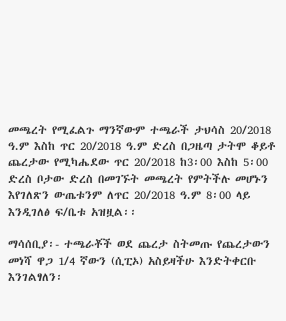መጫረት የሚፈልጉ ማንኛውም ተጫራች ታህሳስ 20/2018 ዓ.ም እስከ ጥር 20/2018 ዓ.ም ድረስ በጋዜጣ ታትሞ ቆይቶ ጨረታው የሚካሔደው ጥር 20/2018 ከ3፡00 እስከ 5፡00 ድረስ ቦታው ድረስ በመገኙት መጫረት የምትችሉ መሆኑን እየገለጽን ውጤቱንም ለጥር 20/2018 ዓ.ም 8፡00 ላይ እንዲገለፅ ፍ/ቤቱ አዝዟል፡፡

ማሳሰቢያ፡- ተጫራቾች ወደ ጨረታ ስትመጡ የጨረታውን መነሻ ዋጋ 1/4 ኛውን (ሲፒኦ) አስይዛችሁ እንድትቀርቡ እንገልፃለን፡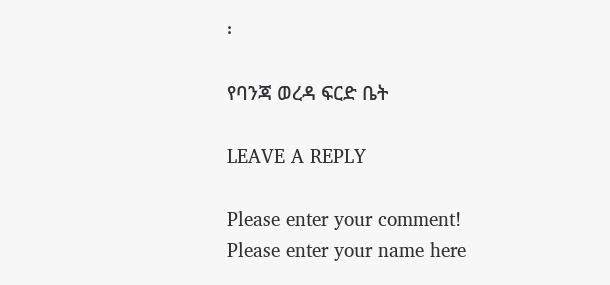፡

የባንጃ ወረዳ ፍርድ ቤት

LEAVE A REPLY

Please enter your comment!
Please enter your name here